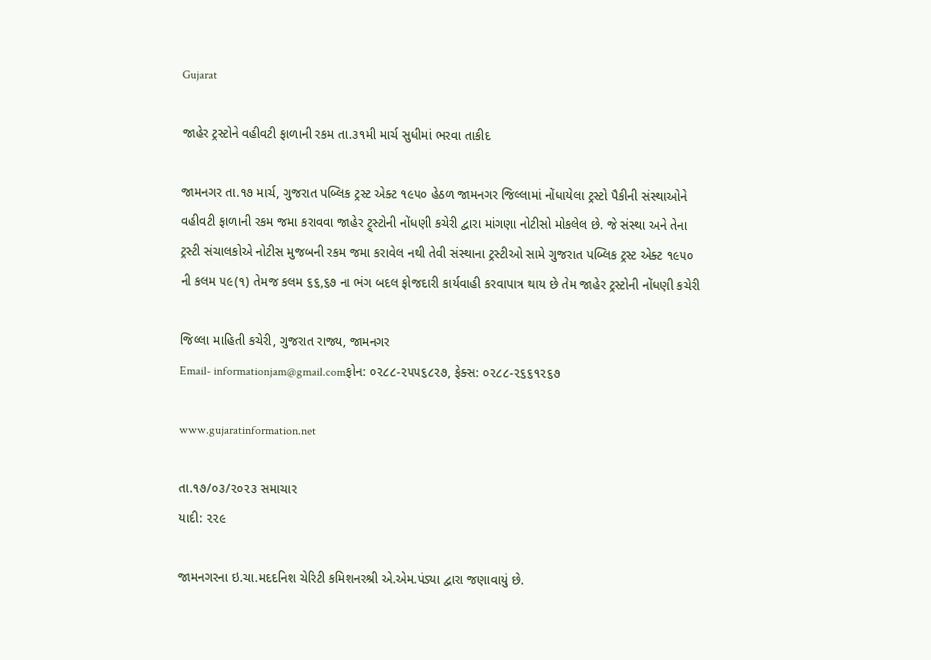Gujarat

જાહેર ટ્રસ્ટોને વહીવટી ફાળાની રકમ તા.૩૧મી માર્ચ સુધીમાં ભરવા તાકીદ

જામનગર તા.૧૭ માર્ચ, ગુજરાત પબ્લિક ટ્રસ્ટ એક્ટ ૧૯૫૦ હેઠળ જામનગર જિલ્લામાં નોંધાયેલા ટ્રસ્ટો પૈકીની સંસ્થાઓને
વહીવટી ફાળાની રકમ જમા કરાવવા જાહેર ટ્ર્સ્ટોની નોંધણી કચેરી દ્વારા માંગણા નોટીસો મોકલેલ છે. જે સંસ્થા અને તેના
ટ્રસ્ટી સંચાલકોએ નોટીસ મુજબની રકમ જમા કરાવેલ નથી તેવી સંસ્થાના ટ્રસ્ટીઓ સામે ગુજરાત પબ્લિક ટ્રસ્ટ એક્ટ ૧૯૫૦
ની કલમ ૫૯(૧) તેમજ કલમ ૬૬,૬૭ ના ભંગ બદલ ફોજદારી કાર્યવાહી કરવાપાત્ર થાય છે તેમ જાહેર ટ્રસ્ટોની નોંધણી કચેરી

જિલ્લા માહિતી કચેરી, ગુજરાત રાજ્ય, જામનગર
Email- informationjam@gmail.comફોન: ૦૨૮૮-૨૫૫૬૮૨૭, ફેક્સ: ૦૨૮૮-૨૬૬૧૨૬૭

www.gujaratinformation.net

તા.૧૭/૦૩/૨૦૨૩ સમાચાર
યાદી: ૨૨૯

જામનગરના ઇ.ચા.મદદનિશ ચેરિટી કમિશનરશ્રી એ.એમ.પંડ્યા દ્વારા જણાવાયું છે.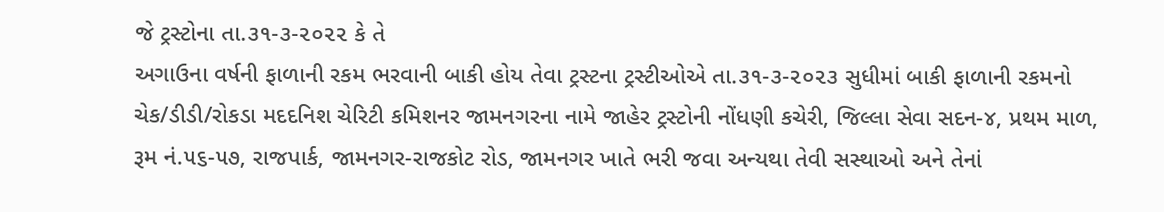જે ટ્રસ્ટોના તા.૩૧-૩-૨૦૨૨ કે તે
અગાઉના વર્ષની ફાળાની રકમ ભરવાની બાકી હોય તેવા ટ્રસ્ટના ટ્રસ્ટીઓએ તા.૩૧-૩-૨૦૨૩ સુધીમાં બાકી ફાળાની રકમનો
ચેક/ડીડી/રોકડા મદદનિશ ચેરિટી કમિશનર જામનગરના નામે જાહેર ટ્રસ્ટોની નોંધણી કચેરી, જિલ્લા સેવા સદન-૪, પ્રથમ માળ,
રૂમ નં.૫૬-૫૭, રાજપાર્ક, જામનગર-રાજકોટ રોડ, જામનગર ખાતે ભરી જવા અન્યથા તેવી સસ્થાઓ અને તેનાં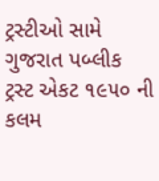ટ્રસ્ટીઓ સામે
ગુજરાત પબ્લીક ટ્રસ્ટ એકટ ૧૯૫૦ ની કલમ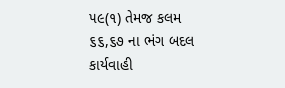૫૯(૧) તેમજ કલમ ૬૬,૬૭ ના ભંગ બદલ કાર્યવાહી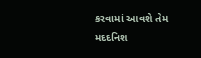કરવામાં આવશે તેમ
મદદનિશ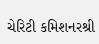ચેરિટી કમિશનરશ્રી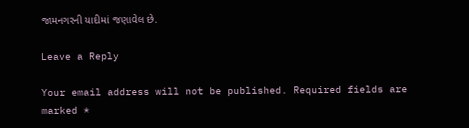જામનગરની યાદીમાં જણાવેલ છે.

Leave a Reply

Your email address will not be published. Required fields are marked *